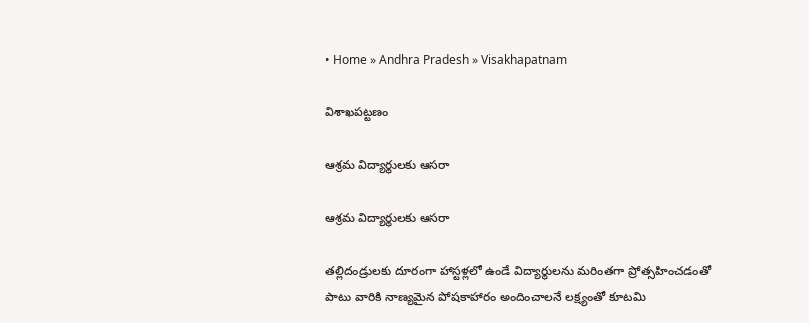• Home » Andhra Pradesh » Visakhapatnam

విశాఖపట్టణం

ఆశ్రమ విద్యార్థులకు ఆసరా

ఆశ్రమ విద్యార్థులకు ఆసరా

తల్లిదండ్రులకు దూరంగా హాస్టళ్లలో ఉండే విద్యార్థులను మరింతగా ప్రోత్సహించడంతో పాటు వారికి నాణ్యమైన పోషకాహారం అందించాలనే లక్ష్యంతో కూటమి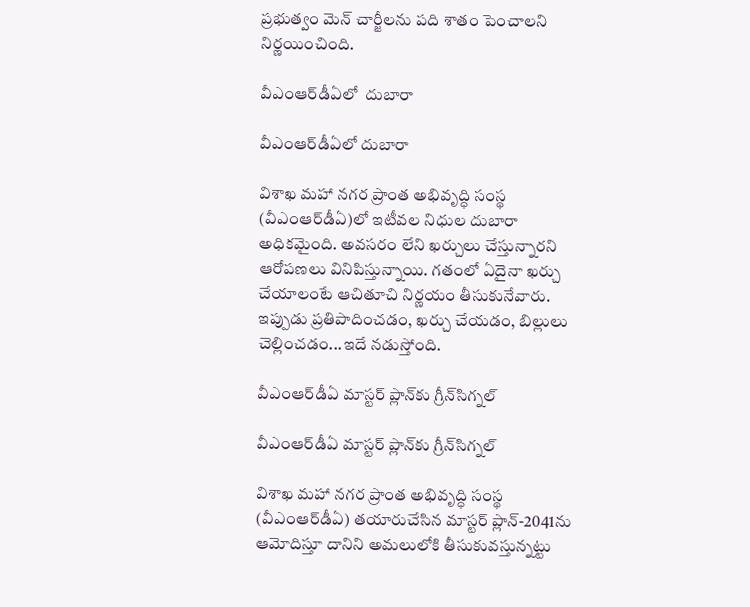ప్రభుత్వం మెన్‌ చార్జీలను పది శాతం పెంచాలని నిర్ణయించింది.

వీఎంఆర్‌డీఏలో  దుబారా

వీఎంఆర్‌డీఏలో దుబారా

విశాఖ మహా నగర ప్రాంత అభివృద్ధి సంస్థ (వీఎంఆర్‌డీఏ)లో ఇటీవల నిధుల దుబారా అధికమైంది. అవసరం లేని ఖర్చులు చేస్తున్నారని ఆరోపణలు వినిపిస్తున్నాయి. గతంలో ఏదైనా ఖర్చు చేయాలంటే ఆచితూచి నిర్ణయం తీసుకునేవారు. ఇప్పుడు ప్రతిపాదించడం, ఖర్చు చేయడం, బిల్లులు చెల్లించడం...ఇదే నడుస్తోంది.

వీఎంఆర్‌డీఏ మాస్టర్‌ ప్లాన్‌కు గ్రీన్‌సిగ్నల్‌

వీఎంఆర్‌డీఏ మాస్టర్‌ ప్లాన్‌కు గ్రీన్‌సిగ్నల్‌

విశాఖ మహా నగర ప్రాంత అభివృద్ధి సంస్థ (వీఎంఆర్‌డీఏ) తయారుచేసిన మాస్టర్‌ ప్లాన్‌-2041ను ఆమోదిస్తూ దానిని అమలులోకి తీసుకువస్తున్నట్టు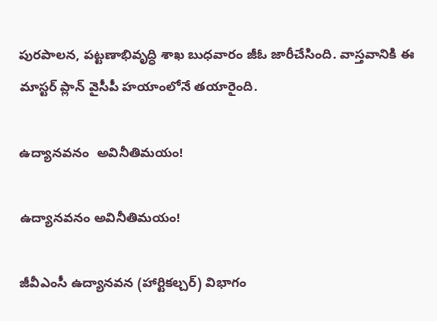పురపాలన, పట్టణాభివృద్ధి శాఖ బుధవారం జీఓ జారీచేసింది. వాస్తవానికి ఈ మాస్టర్‌ ప్లాన్‌ వైసీపీ హయాంలోనే తయారైంది.

ఉద్యానవనం  అవినీతిమయం!

ఉద్యానవనం అవినీతిమయం!

జీవీఎంసీ ఉద్యానవన (హార్టికల్చర్‌) విభాగం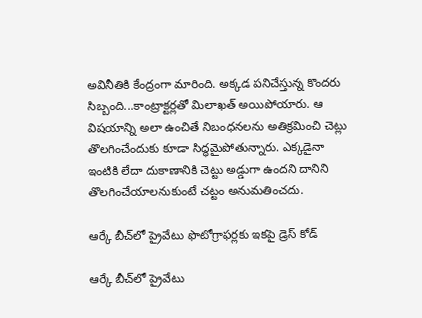అవినీతికి కేంద్రంగా మారింది. అక్కడ పనిచేస్తున్న కొందరు సిబ్బంది...కాంట్రాక్టర్లతో మిలాఖత్‌ అయిపోయారు. ఆ విషయాన్ని అలా ఉంచితే నిబంధనలను అతిక్రమించి చెట్లు తొలగించేందుకు కూడా సిద్ధమైపోతున్నారు. ఎక్కడైనా ఇంటికి లేదా దుకాణానికి చెట్టు అడ్డుగా ఉందని దానిని తొలగించేయాలనుకుంటే చట్టం అనుమతించదు.

ఆర్కే బీచ్‌లో ప్రైవేటు ఫొటోగ్రాఫర్లకు ఇకపై డ్రెస్‌ కోడ్‌

ఆర్కే బీచ్‌లో ప్రైవేటు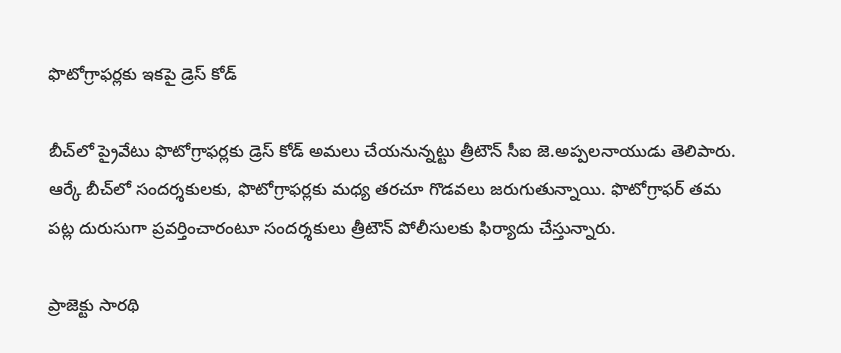ఫొటోగ్రాఫర్లకు ఇకపై డ్రెస్‌ కోడ్‌

బీచ్‌లో ప్రైవేటు ఫొటోగ్రాఫర్లకు డ్రెస్‌ కోడ్‌ అమలు చేయనున్నట్టు త్రీటౌన్‌ సీఐ జె.అప్పలనాయుడు తెలిపారు. ఆర్కే బీచ్‌లో సందర్శకులకు, ఫొటోగ్రాఫర్లకు మధ్య తరచూ గొడవలు జరుగుతున్నాయి. ఫొటోగ్రాఫర్‌ తమ పట్ల దురుసుగా ప్రవర్తించారంటూ సందర్శకులు త్రీటౌన్‌ పోలీసులకు ఫిర్యాదు చేస్తున్నారు.

ప్రాజెక్టు సారథి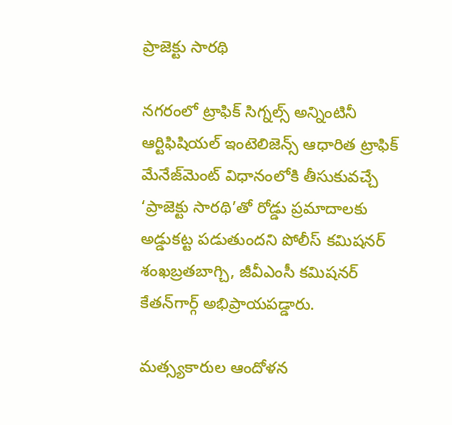ప్రాజెక్టు సారథి

నగరంలో ట్రాఫిక్‌ సిగ్నల్స్‌ అన్నింటినీ ఆర్టిఫిషియల్‌ ఇంటెలిజెన్స్‌ ఆధారిత ట్రాఫిక్‌ మేనేజ్‌మెంట్‌ విధానంలోకి తీసుకువచ్చే ‘ప్రాజెక్టు సారథి’తో రోడ్డు ప్రమాదాలకు అడ్డుకట్ట పడుతుందని పోలీస్‌ కమిషనర్‌ శంఖబ్రతబాగ్చి, జీవీఎంసీ కమిషనర్‌ కేతన్‌గార్గ్‌ అభిప్రాయపడ్డారు.

మత్స్యకారుల ఆందోళన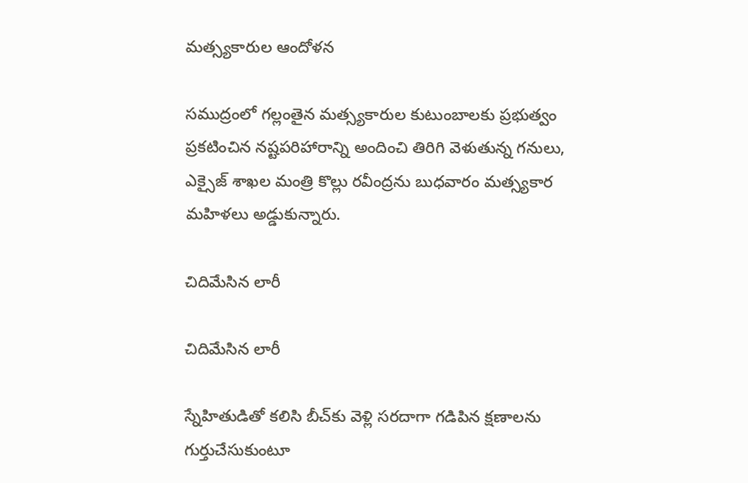మత్స్యకారుల ఆందోళన

సముద్రంలో గల్లంతైన మత్స్యకారుల కుటుంబాలకు ప్రభుత్వం ప్రకటించిన నష్టపరిహారాన్ని అందించి తిరిగి వెళుతున్న గనులు, ఎక్సైజ్‌ శాఖల మంత్రి కొల్లు రవీంద్రను బుధవారం మత్స్యకార మహిళలు అడ్డుకున్నారు.

చిదిమేసిన లారీ

చిదిమేసిన లారీ

స్నేహితుడితో కలిసి బీచ్‌కు వెళ్లి సరదాగా గడిపిన క్షణాలను గుర్తుచేసుకుంటూ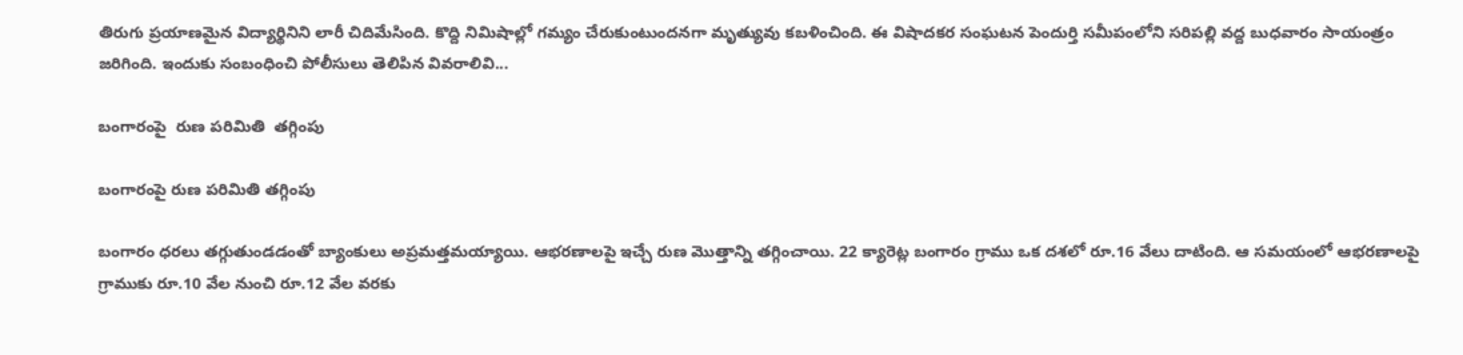తిరుగు ప్రయాణమైన విద్యార్థినిని లారీ చిదిమేసింది. కొద్ది నిమిషాల్లో గమ్యం చేరుకుంటుందనగా మృత్యువు కబళించింది. ఈ విషాదకర సంఘటన పెందుర్తి సమీపంలోని సరిపల్లి వద్ద బుధవారం సాయంత్రం జరిగింది. ఇందుకు సంబంధించి పోలీసులు తెలిపిన వివరాలివి...

బంగారంపై  రుణ పరిమితి  తగ్గింపు

బంగారంపై రుణ పరిమితి తగ్గింపు

బంగారం ధరలు తగ్గుతుండడంతో బ్యాంకులు అప్రమత్తమయ్యాయి. ఆభరణాలపై ఇచ్చే రుణ మొత్తాన్ని తగ్గించాయి. 22 క్యారెట్ల బంగారం గ్రాము ఒక దశలో రూ.16 వేలు దాటింది. ఆ సమయంలో ఆభరణాలపై గ్రాముకు రూ.10 వేల నుంచి రూ.12 వేల వరకు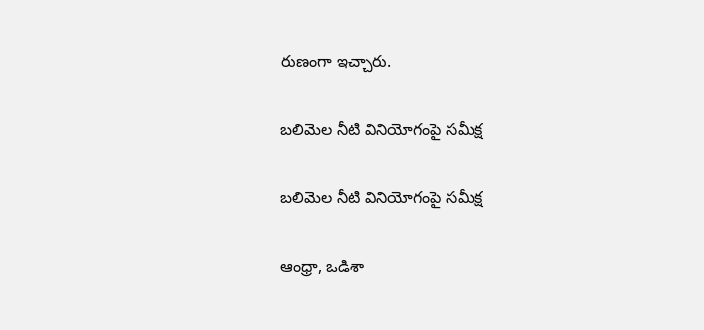రుణంగా ఇచ్చారు.

బలిమెల నీటి వినియోగంపై సమీక్ష

బలిమెల నీటి వినియోగంపై సమీక్ష

ఆంధ్రా, ఒడిశా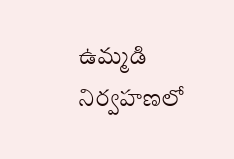ఉమ్మడి నిర్వహణలో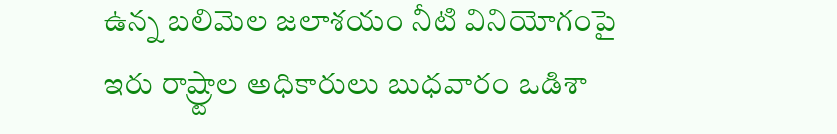ఉన్న బలిమెల జలాశయం నీటి వినియోగంపై ఇరు రాష్ర్టాల అధికారులు బుధవారం ఒడిశా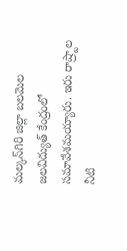మల్కన్‌గిరి జిల్లా బలమెల జలవిద్యుత్‌ కేంద్రంలో సమావేశమయ్యారు. ఇరు రాష్ర్టాల నీటి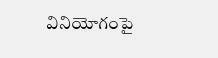వినియోగంపై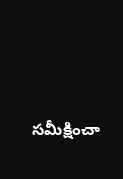సమీక్షించా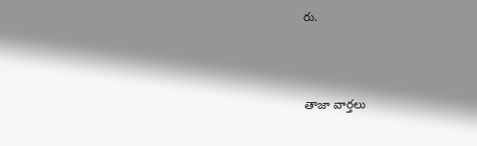రు.



తాజా వార్తలు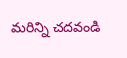మరిన్ని చదవండి